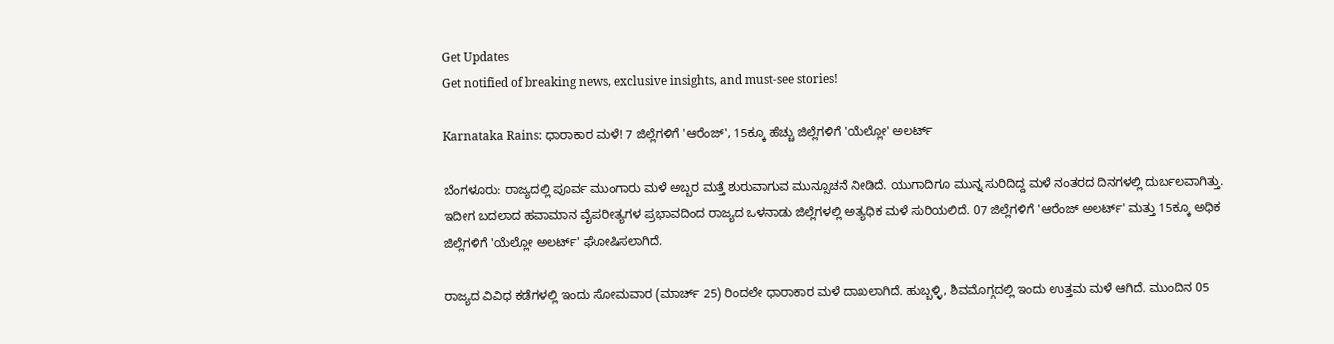Get Updates
Get notified of breaking news, exclusive insights, and must-see stories!

Karnataka Rains: ಧಾರಾಕಾರ ಮಳೆ! 7 ಜಿಲ್ಲೆಗಳಿಗೆ 'ಆರೆಂಜ್', 15ಕ್ಕೂ ಹೆಚ್ಚು ಜಿಲ್ಲೆಗಳಿಗೆ 'ಯೆಲ್ಲೋ' ಅಲರ್ಟ್

ಬೆಂಗಳೂರು: ರಾಜ್ಯದಲ್ಲಿ ಪೂರ್ವ ಮುಂಗಾರು ಮಳೆ ಅಬ್ಬರ ಮತ್ತೆ ಶುರುವಾಗುವ ಮುನ್ಸೂಚನೆ ನೀಡಿದೆ. ಯುಗಾದಿಗೂ ಮುನ್ನ ಸುರಿದಿದ್ದ ಮಳೆ ನಂತರದ ದಿನಗಳಲ್ಲಿ ದುರ್ಬಲವಾಗಿತ್ತು. ಇದೀಗ ಬದಲಾದ ಹವಾಮಾನ ವೈಪರೀತ್ಯಗಳ ಪ್ರಭಾವದಿಂದ ರಾಜ್ಯದ ಒಳನಾಡು ಜಿಲ್ಲೆಗಳಲ್ಲಿ ಅತ್ಯಧಿಕ ಮಳೆ ಸುರಿಯಲಿದೆ. 07 ಜಿಲ್ಲೆಗಳಿಗೆ 'ಆರೆಂಜ್ ಅಲರ್ಟ್' ಮತ್ತು 15ಕ್ಕೂ ಅಧಿಕ ಜಿಲ್ಲೆಗಳಿಗೆ 'ಯೆಲ್ಲೋ ಅಲರ್ಟ್' ಘೋಷಿಸಲಾಗಿದೆ.

ರಾಜ್ಯದ ವಿವಿಧ ಕಡೆಗಳಲ್ಲಿ ಇಂದು ಸೋಮವಾರ (ಮಾರ್ಚ್ 25) ರಿಂದಲೇ ಧಾರಾಕಾರ ಮಳೆ ದಾಖಲಾಗಿದೆ. ಹುಬ್ಬಳ್ಳಿ, ಶಿವಮೊಗ್ಗದಲ್ಲಿ ಇಂದು ಉತ್ತಮ ಮಳೆ ಆಗಿದೆ. ಮುಂದಿನ 05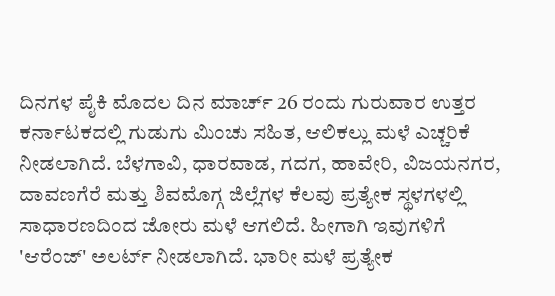ದಿನಗಳ ಪೈಕಿ ಮೊದಲ ದಿನ ಮಾರ್ಚ್ 26 ರಂದು ಗುರುವಾರ ಉತ್ತರ ಕರ್ನಾಟಕದಲ್ಲಿ ಗುಡುಗು ಮಿಂಚು ಸಹಿತ, ಆಲಿಕಲ್ಲು ಮಳೆ ಎಚ್ಚರಿಕೆ ನೀಡಲಾಗಿದೆ. ಬೆಳಗಾವಿ, ಧಾರವಾಡ, ಗದಗ, ಹಾವೇರಿ, ವಿಜಯನಗರ, ದಾವಣಗೆರೆ ಮತ್ತು ಶಿವಮೊಗ್ಗ ಜಿಲ್ಲೆಗಳ ಕೆಲವು ಪ್ರತ್ಯೇಕ ಸ್ಥಳಗಳಲ್ಲಿ ಸಾಧಾರಣದಿಂದ ಜೋರು ಮಳೆ ಆಗಲಿದೆ. ಹೀಗಾಗಿ ಇವುಗಳಿಗೆ 'ಆರೆಂಜ್' ಅಲರ್ಟ್ ನೀಡಲಾಗಿದೆ. ಭಾರೀ ಮಳೆ ಪ್ರತ್ಯೇಕ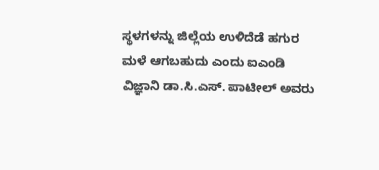ಸ್ಥಳಗಳನ್ನು ಜಿಲ್ಲೆಯ ಉಳಿದೆಡೆ ಹಗುರ ಮಳೆ ಆಗಬಹುದು ಎಂದು ಐಎಂಡಿ ವಿಜ್ಞಾನಿ ಡಾ.ಸಿ.ಎಸ್. ಪಾಟೀಲ್ ಅವರು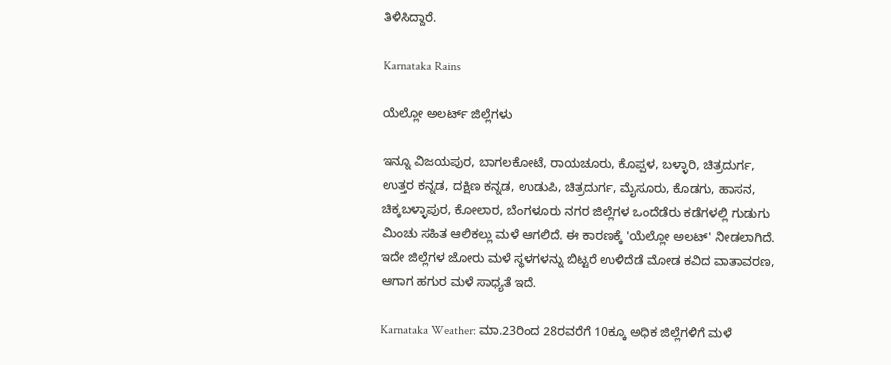ತಿಳಿಸಿದ್ದಾರೆ.

Karnataka Rains

ಯೆಲ್ಲೋ ಅಲರ್ಟ್‌ ಜಿಲ್ಲೆಗಳು

ಇನ್ನೂ ವಿಜಯಪುರ, ಬಾಗಲಕೋಟೆ, ರಾಯಚೂರು, ಕೊಪ್ಪಳ, ಬಳ್ಳಾರಿ, ಚಿತ್ರದುರ್ಗ, ಉತ್ತರ ಕನ್ನಡ, ದಕ್ಷಿಣ ಕನ್ನಡ, ಉಡುಪಿ, ಚಿತ್ರದುರ್ಗ, ಮೈಸೂರು, ಕೊಡಗು, ಹಾಸನ, ಚಿಕ್ಕಬಳ್ಳಾಪುರ, ಕೋಲಾರ, ಬೆಂಗಳೂರು ನಗರ ಜಿಲ್ಲೆಗಳ ಒಂದೆಡೆರು ಕಡೆಗಳಲ್ಲಿ ಗುಡುಗು ಮಿಂಚು ಸಹಿತ ಆಲಿಕಲ್ಲು ಮಳೆ ಆಗಲಿದೆ. ಈ ಕಾರಣಕ್ಕೆ 'ಯೆಲ್ಲೋ ಅಲಟ್' ನೀಡಲಾಗಿದೆ. ಇದೇ ಜಿಲ್ಲೆಗಳ ಜೋರು ಮಳೆ ಸ್ಥಳಗಳನ್ನು ಬಿಟ್ಟರೆ ಉಳಿದೆಡೆ ಮೋಡ ಕವಿದ ವಾತಾವರಣ, ಆಗಾಗ ಹಗುರ ಮಳೆ ಸಾಧ್ಯತೆ ಇದೆ.

Karnataka Weather: ಮಾ.23ರಿಂದ 28ರವರೆಗೆ 10ಕ್ಕೂ ಅಧಿಕ ಜಿಲ್ಲೆಗಳಿಗೆ ಮಳೆ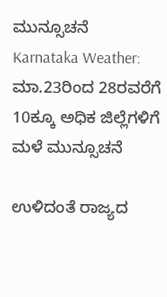ಮುನ್ಸೂಚನೆ
Karnataka Weather: ಮಾ.23ರಿಂದ 28ರವರೆಗೆ 10ಕ್ಕೂ ಅಧಿಕ ಜಿಲ್ಲೆಗಳಿಗೆ ಮಳೆ ಮುನ್ಸೂಚನೆ

ಉಳಿದಂತೆ ರಾಜ್ಯದ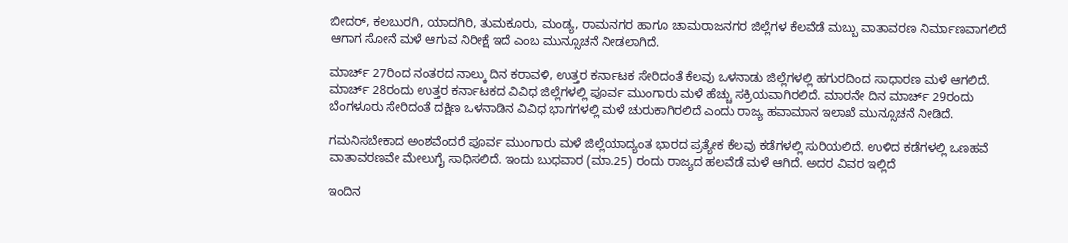ಬೀದರ್, ಕಲಬುರಗಿ, ಯಾದಗಿರಿ, ತುಮಕೂರು, ಮಂಡ್ಯ, ರಾಮನಗರ ಹಾಗೂ ಚಾಮರಾಜನಗರ ಜಿಲ್ಲೆಗಳ ಕೆಲವೆಡೆ ಮಬ್ಬು ವಾತಾವರಣ ನಿರ್ಮಾಣವಾಗಲಿದೆ ಆಗಾಗ ಸೋನೆ ಮಳೆ ಆಗುವ ನಿರೀಕ್ಷೆ ಇದೆ ಎಂಬ ಮುನ್ಸೂಚನೆ ನೀಡಲಾಗಿದೆ.

ಮಾರ್ಚ್‌ 27ರಿಂದ ನಂತರದ ನಾಲ್ಕು ದಿನ ಕರಾವಳಿ, ಉತ್ತರ ಕರ್ನಾಟಕ ಸೇರಿದಂತೆ ಕೆಲವು ಒಳನಾಡು ಜಿಲ್ಲೆಗಳಲ್ಲಿ ಹಗುರದಿಂದ ಸಾಧಾರಣ ಮಳೆ ಆಗಲಿದೆ. ಮಾರ್ಚ್ 28ರಂದು ಉತ್ತರ ಕರ್ನಾಟಕದ ವಿವಿಧ ಜಿಲ್ಲೆಗಳಲ್ಲಿ ಪೂರ್ವ ಮುಂಗಾರು ಮಳೆ ಹೆಚ್ಚು ಸಕ್ರಿಯವಾಗಿರಲಿದೆ. ಮಾರನೇ ದಿನ ಮಾರ್ಚ್‌‌ 29ರಂದು ಬೆಂಗಳೂರು ಸೇರಿದಂತೆ ದಕ್ಷಿಣ ಒಳನಾಡಿನ ವಿವಿಧ ಭಾಗಗಳಲ್ಲಿ ಮಳೆ ಚುರುಕಾಗಿರಲಿದೆ ಎಂದು ರಾಜ್ಯ ಹವಾಮಾನ ಇಲಾಖೆ ಮುನ್ಸೂಚನೆ ನೀಡಿದೆ.

ಗಮನಿಸಬೇಕಾದ ಅಂಶವೆಂದರೆ ಪೂರ್ವ ಮುಂಗಾರು ಮಳೆ ಜಿಲ್ಲೆಯಾದ್ಯಂತ ಭಾರದ ಪ್ರತ್ಯೇಕ ಕೆಲವು ಕಡೆಗಳಲ್ಲಿ ಸುರಿಯಲಿದೆ. ಉಳಿದ ಕಡೆಗಳಲ್ಲಿ ಒಣಹವೆ ವಾತಾವರಣವೇ ಮೇಲುಗೈ ಸಾಧಿಸಲಿದೆ. ಇಂದು ಬುಧವಾರ (ಮಾ.25) ರಂದು ರಾಜ್ಯದ ಹಲವೆಡೆ ಮಳೆ ಆಗಿದೆ. ಅದರ ವಿವರ ಇಲ್ಲಿದೆ

ಇಂದಿನ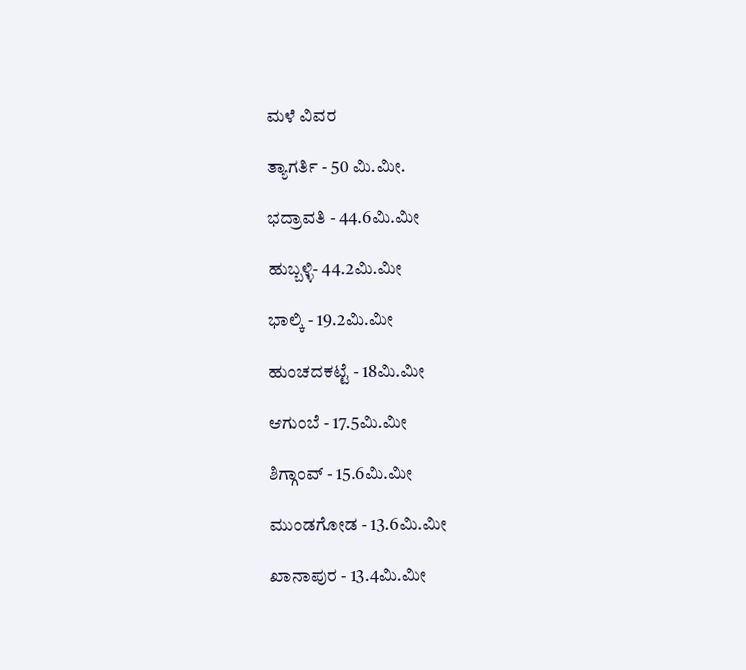ಮಳೆ ವಿವರ

ತ್ಯಾಗರ್ತಿ - 50 ಮಿ.ಮೀ.

ಭದ್ರಾವತಿ - 44.6ಮಿ.ಮೀ

ಹುಬ್ಬಳ್ಳಿ- 44.2ಮಿ.ಮೀ

ಭಾಲ್ಕಿ - 19.2ಮಿ.ಮೀ

ಹುಂಚದಕಟ್ಟೆ - 18ಮಿ.ಮೀ

ಆಗುಂಬೆ - 17.5ಮಿ.ಮೀ

ಶಿಗ್ಗಾಂವ್ - 15.6ಮಿ.ಮೀ

ಮುಂಡಗೋಡ - 13.6ಮಿ.ಮೀ

ಖಾನಾಪುರ - 13.4ಮಿ.ಮೀ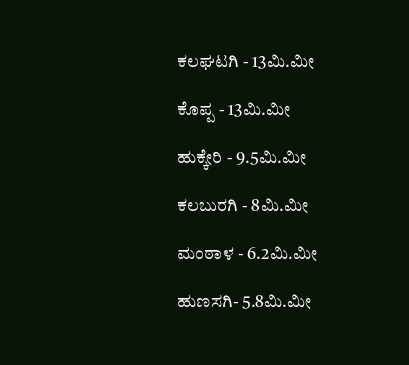ಕಲಘಟಗಿ - 13ಮಿ.ಮೀ

ಕೊಪ್ಪ - 13ಮಿ.ಮೀ

ಹುಕ್ಕೇರಿ - 9.5ಮಿ.ಮೀ

ಕಲಬುರಗಿ - 8ಮಿ.ಮೀ

ಮಂಠಾಳ - 6.2ಮಿ.ಮೀ

ಹುಣಸಗಿ- 5.8ಮಿ.ಮೀ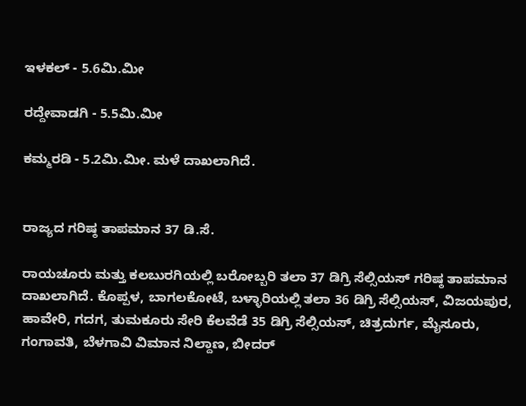ಇಳಕಲ್ - 5.6ಮಿ.ಮೀ

ರದ್ದೇವಾಡಗಿ - 5.5ಮಿ.ಮೀ

ಕಮ್ಮರಡಿ - 5.2ಮಿ.ಮೀ. ಮಳೆ ದಾಖಲಾಗಿದೆ.


ರಾಜ್ಯದ ಗರಿಷ್ಠ ತಾಪಮಾನ 37 ಡಿ.ಸೆ.

ರಾಯಚೂರು ಮತ್ತು ಕಲಬುರಗಿಯಲ್ಲಿ ಬರೋಬ್ಬರಿ ತಲಾ 37 ಡಿಗ್ರಿ ಸೆಲ್ಸಿಯಸ್ ಗರಿಷ್ಠ ತಾಪಮಾನ ದಾಖಲಾಗಿದೆ. ಕೊಪ್ಪಳ, ಬಾಗಲಕೋಟೆ, ಬಳ್ಳಾರಿಯಲ್ಲಿ ತಲಾ 36 ಡಿಗ್ರಿ ಸೆಲ್ಸಿಯಸ್, ವಿಜಯಪುರ, ಹಾವೇರಿ, ಗದಗ, ತುಮಕೂರು ಸೇರಿ ಕೆಲವೆಡೆ 35 ಡಿಗ್ರಿ ಸೆಲ್ಸಿಯಸ್, ಚಿತ್ರದುರ್ಗ, ಮೈಸೂರು, ಗಂಗಾವತಿ, ಬೆಳಗಾವಿ ವಿಮಾನ ನಿಲ್ದಾಣ, ಬೀದರ್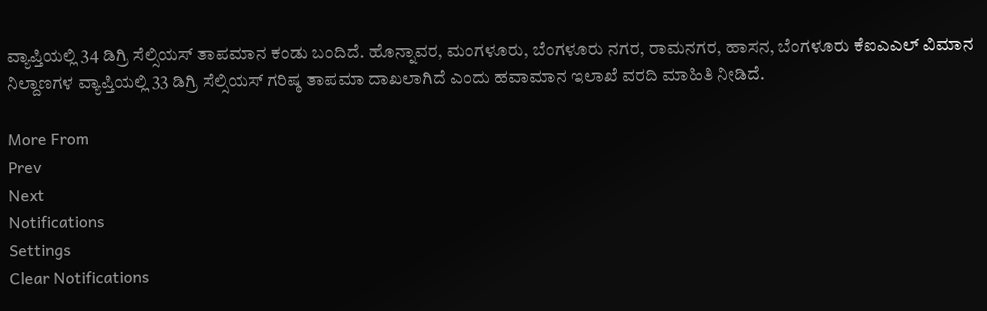ವ್ಯಾಪ್ತಿಯಲ್ಲಿ 34 ಡಿಗ್ರಿ ಸೆಲ್ಸಿಯಸ್ ತಾಪಮಾನ ಕಂಡು ಬಂದಿದೆ. ಹೊನ್ನಾವರ, ಮಂಗಳೂರು, ಬೆಂಗಳೂರು ನಗರ, ರಾಮನಗರ, ಹಾಸನ, ಬೆಂಗಳೂರು ಕೆಐಎಎಲ್ ವಿಮಾನ ನಿಲ್ದಾಣಗಳ ವ್ಯಾಪ್ತಿಯಲ್ಲಿ 33 ಡಿಗ್ರಿ ಸೆಲ್ಸಿಯಸ್ ಗರಿಷ್ಠ ತಾಪಮಾ ದಾಖಲಾಗಿದೆ ಎಂದು ಹವಾಮಾನ ಇಲಾಖೆ ವರದಿ ಮಾಹಿತಿ ನೀಡಿದೆ.

More From
Prev
Next
Notifications
Settings
Clear Notifications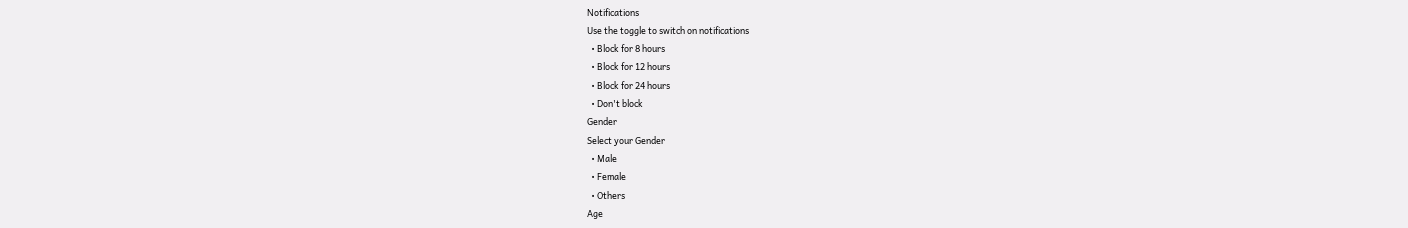Notifications
Use the toggle to switch on notifications
  • Block for 8 hours
  • Block for 12 hours
  • Block for 24 hours
  • Don't block
Gender
Select your Gender
  • Male
  • Female
  • Others
Age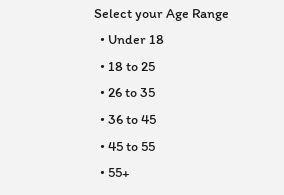Select your Age Range
  • Under 18
  • 18 to 25
  • 26 to 35
  • 36 to 45
  • 45 to 55
  • 55+